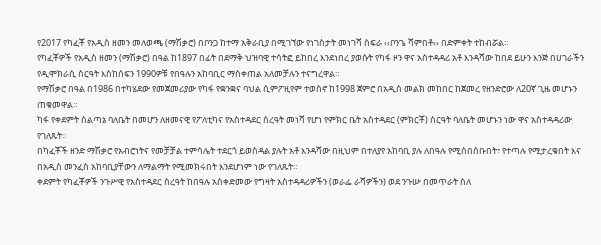የ2017 የካፈቾ የአዲስ ዘመን መለወጫ (ማሽቃሮ) በቦንጋ ከተማ አቅራቢያ በሚገኘው የነገስታት መነገሻ ስፍራ ‹‹ቦንጌ ሻምበቶ›› በድምቀት ተከብሯል።
የካፈቾዎች የአዲስ ዘመን (ማሽቃሮ) በዓል ከ1897 በፊት በደማቅ ህዝባዊ ተሳትፎ ይከበረ እንደነበረ ያወሱት የካፋ ዞን ዋና አስተዳዳሪ አቶ እንዳሻው ከበደ ይሁን እንጅ በሀገራችን የዲሞክራሲ ስርዓት እስከሰፍን 1990ዎቹ የበዓሉን አከባቢር ማስቀጠል አለመቻሉን ተናግረዋል።
የማሽቃሮ በዓል በ1986 በተካሄደው የመጀመሪያው የካፋ የቋንቋና ባህል ሲምፖዚየም ተወስኖ ከ1998 ጀምሮ በአዲስ መልክ መከበር ከጀመረ የዘንድሮው ለ20ኛ ጊዜ መሆኑን ጠቁመዋል።
ካፋ የቀደምት ስልጣኔ ባለቤት በመሆን ለዘመናዊ የፖለቲካና የአስተዳደር ስረዓት መነሻ የሆነ የምክር ቤት አስተዳደር (ምክርቾ) ስርዓት ባለቤት መሆኑን ነው ዋና አስተዳዳሪው የገለጹት።
በካፈቾች ዘንድ ማሽቃሮ የአብሮነትና የመቻቻል ተምሳሌት ተደርጎ ይወስዳል ያሉት አቶ እንዳሻው በዚህም በተለያየ አከባቢ ያሉ ለበዓሉ የሚሰበሰቡበት፣ የተጣሉ የሚታረቁበት እና በአዲስ መንፈስ አከባቢያቸውን ለማልማት የሚመክሩበት እንደሆነም ነው የገለጹት።
ቀደምት የካፈቾዎች ንጉሥዊ የአስተዳደር ስረዓት ከበዓሉ አስቀድመው የግዛት አስተዳዳሪዎችን (ወራፌ ራሻዎችን) ወደ ንጉሡ በመጥራት ስለ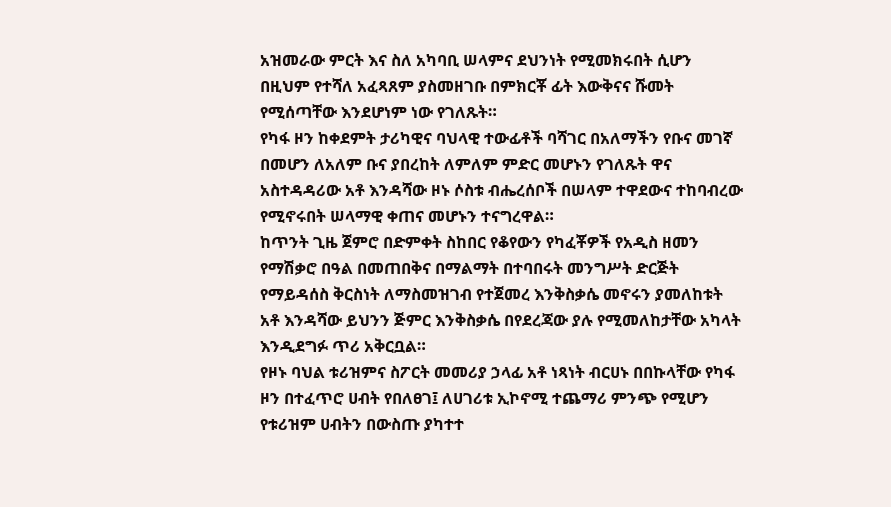አዝመራው ምርት እና ስለ አካባቢ ሠላምና ደህንነት የሚመክሩበት ሲሆን በዚህም የተሻለ አፈጻጸም ያስመዘገቡ በምክርቾ ፊት እውቅናና ሹመት የሚሰጣቸው እንደሆነም ነው የገለጹት።
የካፋ ዞን ከቀደምት ታሪካዊና ባህላዊ ተውፊቶች ባሻገር በአለማችን የቡና መገኛ በመሆን ለአለም ቡና ያበረከት ለምለም ምድር መሆኑን የገለጹት ዋና አስተዳዳሪው አቶ እንዳሻው ዞኑ ሶስቱ ብሔረሰቦች በሠላም ተዋደውና ተከባብረው የሚኖሩበት ሠላማዊ ቀጠና መሆኑን ተናግረዋል።
ከጥንት ጊዜ ጀምሮ በድምቀት ስከበር የቆየውን የካፈቾዎች የአዲስ ዘመን የማሽቃሮ በዓል በመጠበቅና በማልማት በተባበሩት መንግሥት ድርጅት የማይዳሰስ ቅርስነት ለማስመዝገብ የተጀመረ እንቅስቃሴ መኖሩን ያመለከቱት አቶ እንዳሻው ይህንን ጅምር እንቅስቃሴ በየደረጃው ያሉ የሚመለከታቸው አካላት እንዲደግፉ ጥሪ አቅርቧል።
የዞኑ ባህል ቱሪዝምና ስፖርት መመሪያ ኃላፊ አቶ ነጻነት ብርሀኑ በበኩላቸው የካፋ ዞን በተፈጥሮ ሀብት የበለፀገ፤ ለሀገሪቱ ኢኮኖሚ ተጨማሪ ምንጭ የሚሆን የቱሪዝም ሀብትን በውስጡ ያካተተ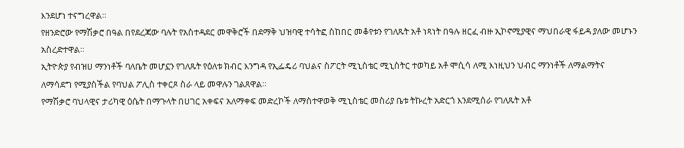እንደሆነ ተናግረዋል።
የዘንድሮው የማሽቃሮ በዓል በየደረጃው ባሉት የአስተዳደር መዋቅሮች በደማቅ ህዝባዊ ተሳትፎ ስከበር መቆየቱን የገለጹት አቶ ነጻነት በዓሉ ዘርፈ ብዙ ኢኮኖሚያዊና ማህበራዊ ፋይዳ ያለው መሆኑን አስረድተዋል።
ኢትዮጵያ የብዝሀ ማንነቶች ባለቤት መሆኗን የገለጹት የዕለቱ ክብር እንግዳ የኢፌዴሪ ባህልና ስፖርት ሚኒስቴር ሚኒስትር ተወካይ አቶ ሞሲሳ ለሚ እነዚህን ህብር ማንነቶች ለማልማትና ለማሳደግ የሚያስችል የባህል ፖሊስ ተቀርጾ ስራ ላይ መዋሉን ገልጸዋል።
የማሽቃሮ ባህላዊና ታሪካዊ ዕሴት በማጉላት በሀገር አቀፍና አለማቀፍ መድረኮች ለማስተዋወቅ ሚኒስቴር መስሪያ ቤቱ ትኩረት አድርጎ እንደሚሰራ የገለጹት አቶ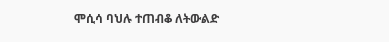ሞሲሳ ባህሉ ተጠብቆ ለትውልድ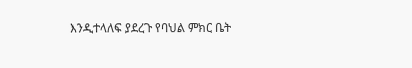እንዲተላለፍ ያደረጉ የባህል ምክር ቤት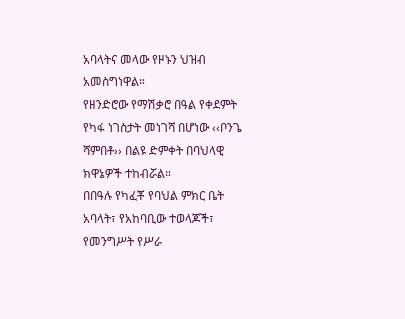አባላትና መላው የዞኑን ህዝብ አመስግነዋል።
የዘንድሮው የማሽቃሮ በዓል የቀደምት የካፋ ነገስታት መነገሻ በሆነው ‹‹ቦንጌ ሻምበቶ›› በልዩ ድምቀት በባህላዊ ክዋኔዎች ተከብሯል።
በበዓሉ የካፈቾ የባህል ምክር ቤት አባላት፣ የአከባቢው ተወላጆች፣ የመንግሥት የሥራ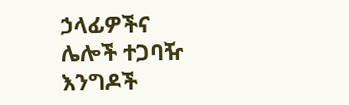ኃላፊዎችና ሌሎች ተጋባዥ እንግዶች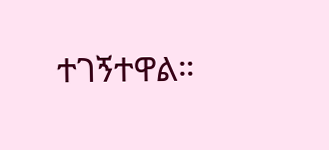ተገኝተዋል።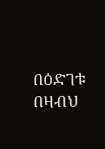በዕድገቱ በዛብህ